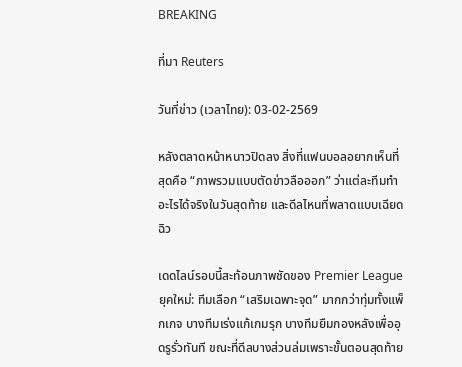BREAKING

ที่มา Reuters

วันที่ข่าว (เวลาไทย): 03-02-2569

หลังตลาดหน้าหนาวปิดลง สิ่งที่แฟนบอลอยากเห็นที่สุดคือ “ภาพรวมแบบตัดข่าวลือออก” ว่าแต่ละทีมทำอะไรได้จริงในวันสุดท้าย และดีลไหนที่พลาดแบบเฉียดฉิว

เดดไลน์รอบนี้สะท้อนภาพชัดของ Premier League ยุคใหม่: ทีมเลือก “เสริมเฉพาะจุด” มากกว่าทุ่มทั้งแพ็กเกจ บางทีมเร่งแก้เกมรุก บางทีมยืมกองหลังเพื่ออุดรูรั่วทันที ขณะที่ดีลบางส่วนล่มเพราะขั้นตอนสุดท้าย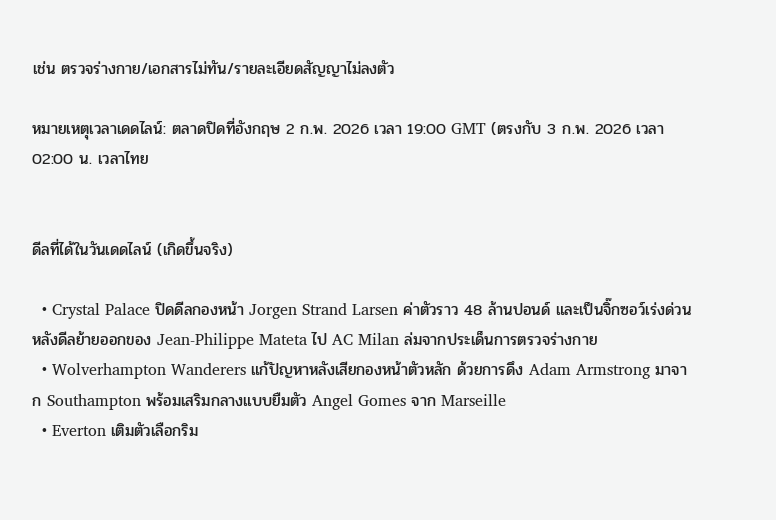เช่น ตรวจร่างกาย/เอกสารไม่ทัน/รายละเอียดสัญญาไม่ลงตัว

หมายเหตุเวลาเดดไลน์: ตลาดปิดที่อังกฤษ 2 ก.พ. 2026 เวลา 19:00 GMT (ตรงกับ 3 ก.พ. 2026 เวลา 02:00 น. เวลาไทย


ดีลที่ได้ในวันเดดไลน์ (เกิดขึ้นจริง)

  • Crystal Palace ปิดดีลกองหน้า Jorgen Strand Larsen ค่าตัวราว 48 ล้านปอนด์ และเป็นจิ๊กซอว์เร่งด่วน หลังดีลย้ายออกของ Jean-Philippe Mateta ไป AC Milan ล่มจากประเด็นการตรวจร่างกาย
  • Wolverhampton Wanderers แก้ปัญหาหลังเสียกองหน้าตัวหลัก ด้วยการดึง Adam Armstrong มาจาก Southampton พร้อมเสริมกลางแบบยืมตัว Angel Gomes จาก Marseille
  • Everton เติมตัวเลือกริม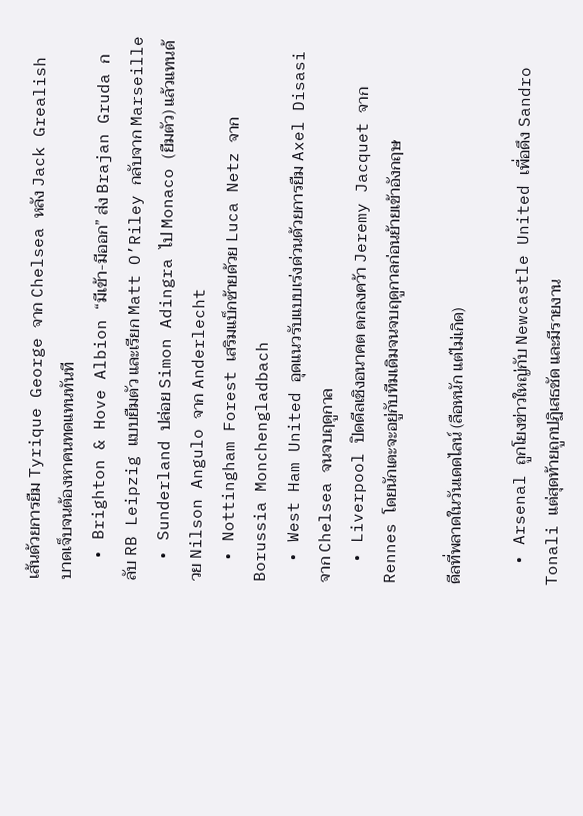เส้นด้วยการยืม Tyrique George จาก Chelsea หลัง Jack Grealish บาดเจ็บจนต้องหาคนทดแทนทันที
  • Brighton & Hove Albion “มีเข้า-มีออก” ส่ง Brajan Gruda กลับ RB Leipzig แบบยืมตัว และเรียก Matt O’Riley กลับจาก Marseille
  • Sunderland ปล่อย Simon Adingra ไป Monaco (ยืมตัว) แล้วแทนด้วย Nilson Angulo จาก Anderlecht
  • Nottingham Forest เสริมแบ็กซ้ายด้วย Luca Netz จาก Borussia Monchengladbach
  • West Ham United อุดแนวรับแบบเร่งด่วนด้วยการยืม Axel Disasi จาก Chelsea จนจบฤดูกาล
  • Liverpool ปิดดีลเชิงอนาคต ตกลงคว้า Jeremy Jacquet จาก Rennes โดยนักเตะจะอยู่กับทีมเดิมจนจบฤดูกาลก่อนย้ายเข้าอังกฤษ

ดีลที่พลาดในวันเดดไลน์ (ลือหนัก แต่ไม่เกิด)

  • Arsenal ถูกโยงข่าวใหญ่กับ Newcastle United เพื่อดึง Sandro Tonali แต่สุดท้ายถูกปฏิเสธชัด และมีรายงาน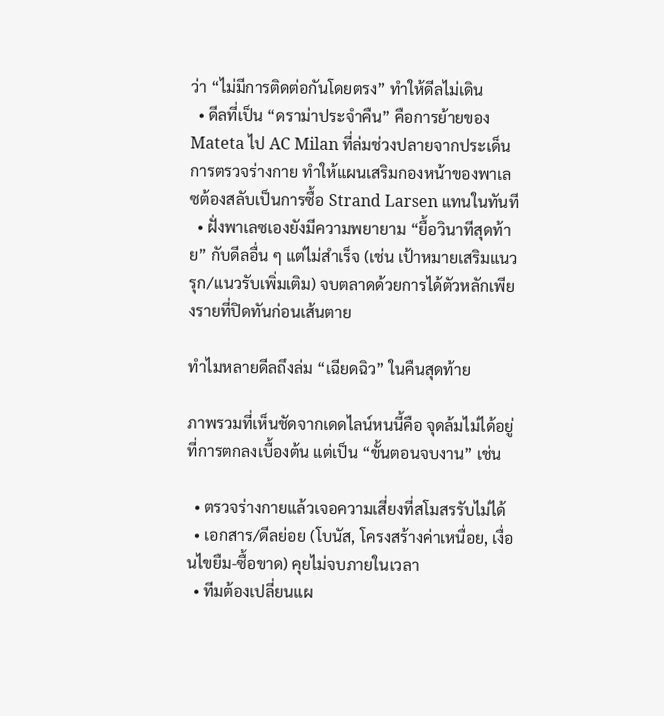ว่า “ไม่มีการติดต่อกันโดยตรง” ทำให้ดีลไม่เดิน
  • ดีลที่เป็น “ดราม่าประจำคืน” คือการย้ายของ Mateta ไป AC Milan ที่ล่มช่วงปลายจากประเด็นการตรวจร่างกาย ทำให้แผนเสริมกองหน้าของพาเลซต้องสลับเป็นการซื้อ Strand Larsen แทนในทันที
  • ฝั่งพาเลซเองยังมีความพยายาม “ยื้อวินาทีสุดท้าย” กับดีลอื่น ๆ แต่ไม่สำเร็จ (เช่น เป้าหมายเสริมแนวรุก/แนวรับเพิ่มเติม) จบตลาดด้วยการได้ตัวหลักเพียงรายที่ปิดทันก่อนเส้นตาย

ทำไมหลายดีลถึงล่ม “เฉียดฉิว” ในคืนสุดท้าย

ภาพรวมที่เห็นชัดจากเดดไลน์หนนี้คือ จุดล้มไม่ได้อยู่ที่การตกลงเบื้องต้น แต่เป็น “ขั้นตอนจบงาน” เช่น

  • ตรวจร่างกายแล้วเจอความเสี่ยงที่สโมสรรับไม่ได้
  • เอกสาร/ดีลย่อย (โบนัส, โครงสร้างค่าเหนื่อย, เงื่อนไขยืม-ซื้อขาด) คุยไม่จบภายในเวลา
  • ทีมต้องเปลี่ยนแผ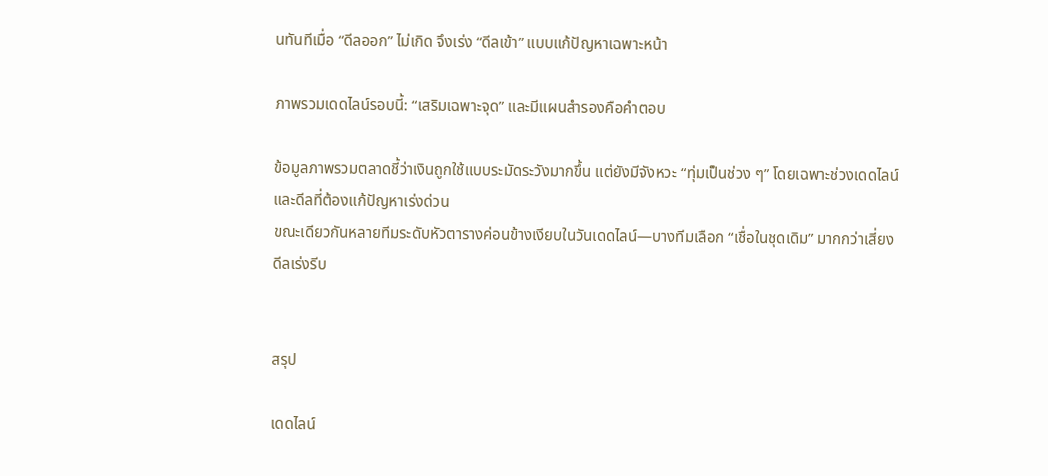นทันทีเมื่อ “ดีลออก” ไม่เกิด จึงเร่ง “ดีลเข้า” แบบแก้ปัญหาเฉพาะหน้า

ภาพรวมเดดไลน์รอบนี้: “เสริมเฉพาะจุด” และมีแผนสำรองคือคำตอบ

ข้อมูลภาพรวมตลาดชี้ว่าเงินถูกใช้แบบระมัดระวังมากขึ้น แต่ยังมีจังหวะ “ทุ่มเป็นช่วง ๆ” โดยเฉพาะช่วงเดดไลน์และดีลที่ต้องแก้ปัญหาเร่งด่วน
ขณะเดียวกันหลายทีมระดับหัวตารางค่อนข้างเงียบในวันเดดไลน์—บางทีมเลือก “เชื่อในชุดเดิม” มากกว่าเสี่ยงดีลเร่งรีบ


สรุป

เดดไลน์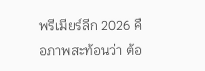พรีเมียร์ลีก 2026 คือภาพสะท้อนว่า ต้อ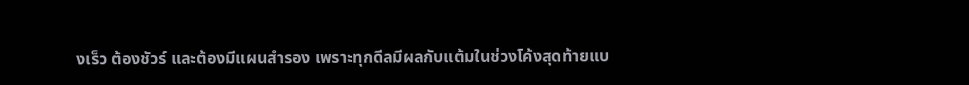งเร็ว ต้องชัวร์ และต้องมีแผนสำรอง เพราะทุกดีลมีผลกับแต้มในช่วงโค้งสุดท้ายแบ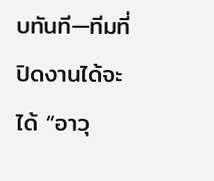บทันที—ทีมที่ปิดงานได้จะได้ “อาวุ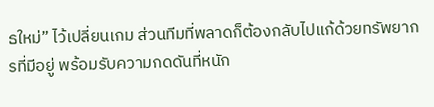ธใหม่” ไว้เปลี่ยนเกม ส่วนทีมที่พลาดก็ต้องกลับไปแก้ด้วยทรัพยากรที่มีอยู่ พร้อมรับความกดดันที่หนัก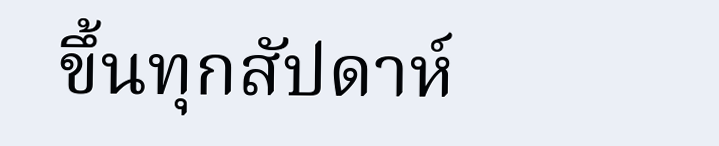ขึ้นทุกสัปดาห์